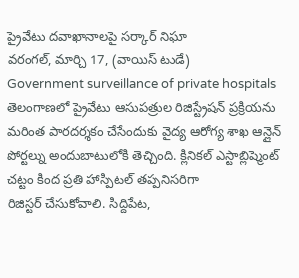ప్రైవేటు దవాఖానాలపై సర్కార్ నిఘా
వరంగల్, మార్చి 17, (వాయిస్ టుడే)
Government surveillance of private hospitals
తెలంగాణలో ప్రైవేటు ఆసుపత్రుల రిజిస్ట్రేషన్ ప్రక్రియను మరింత పారదర్శకం చేసేందుకు వైద్య ఆరోగ్య శాఖ ఆన్లైన్ పోర్టల్ను అందుబాటులోకి తెచ్చింది. క్లినికల్ ఎస్టాబ్లిష్మెంట్ చట్టం కింద ప్రతి హాస్పిటల్ తప్పనిసరిగా
రిజిస్టర్ చేసుకోవాలి. సిద్దిపేట,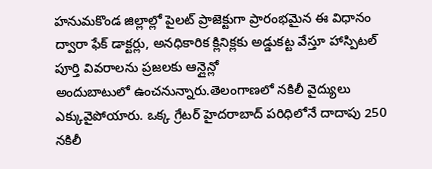హనుమకొండ జిల్లాల్లో పైలట్ ప్రాజెక్టుగా ప్రారంభమైన ఈ విధానం ద్వారా ఫేక్ డాక్టర్లు, అనధికారిక క్లినిక్లకు అడ్డుకట్ట వేస్తూ హాస్పిటల్ పూర్తి వివరాలను ప్రజలకు ఆన్లైన్లో
అందుబాటులో ఉంచనున్నారు.తెలంగాణలో నకిలీ వైద్యులు ఎక్కువైపోయారు. ఒక్క గ్రేటర్ హైదరాబాద్ పరిధిలోనే దాదాపు 250 నకిలీ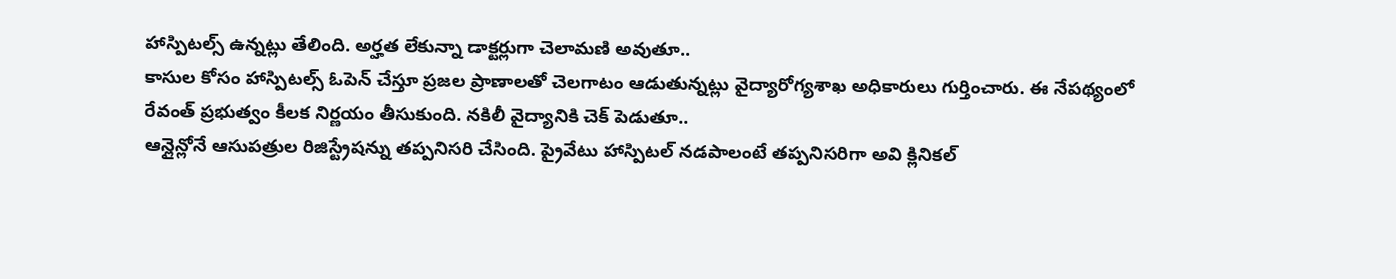హాస్పిటల్స్ ఉన్నట్లు తేలింది. అర్హత లేకున్నా డాక్టర్లుగా చెలామణి అవుతూ..
కాసుల కోసం హాస్పిటల్స్ ఓపెన్ చేస్తూ ప్రజల ప్రాణాలతో చెలగాటం ఆడుతున్నట్లు వైద్యారోగ్యశాఖ అధికారులు గుర్తించారు. ఈ నేపథ్యంలో రేవంత్ ప్రభుత్వం కీలక నిర్ణయం తీసుకుంది. నకిలీ వైద్యానికి చెక్ పెడుతూ..
ఆన్లైన్లోనే ఆసుపత్రుల రిజిస్ట్రేషన్ను తప్పనిసరి చేసింది. ప్రైవేటు హాస్పిటల్ నడపాలంటే తప్పనిసరిగా అవి క్లినికల్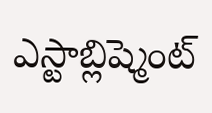ఎస్టాబ్లిష్మెంట్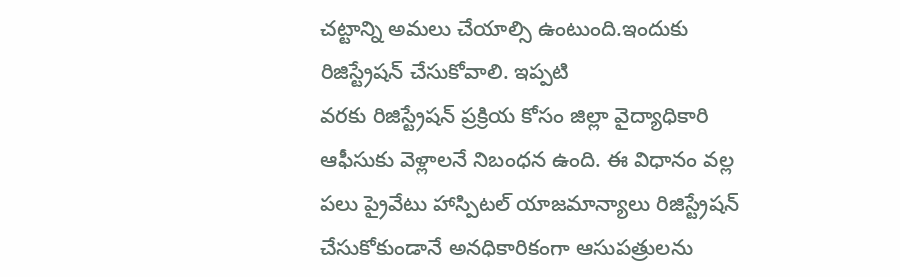చట్టాన్ని అమలు చేయాల్సి ఉంటుంది.ఇందుకు రిజిస్ట్రేషన్ చేసుకోవాలి. ఇప్పటి
వరకు రిజిస్ట్రేషన్ ప్రక్రియ కోసం జిల్లా వైద్యాధికారి ఆఫీసుకు వెళ్లాలనే నిబంధన ఉంది. ఈ విధానం వల్ల పలు ప్రైవేటు హాస్పిటల్ యాజమాన్యాలు రిజిస్ట్రేషన్ చేసుకోకుండానే అనధికారికంగా ఆసుపత్రులను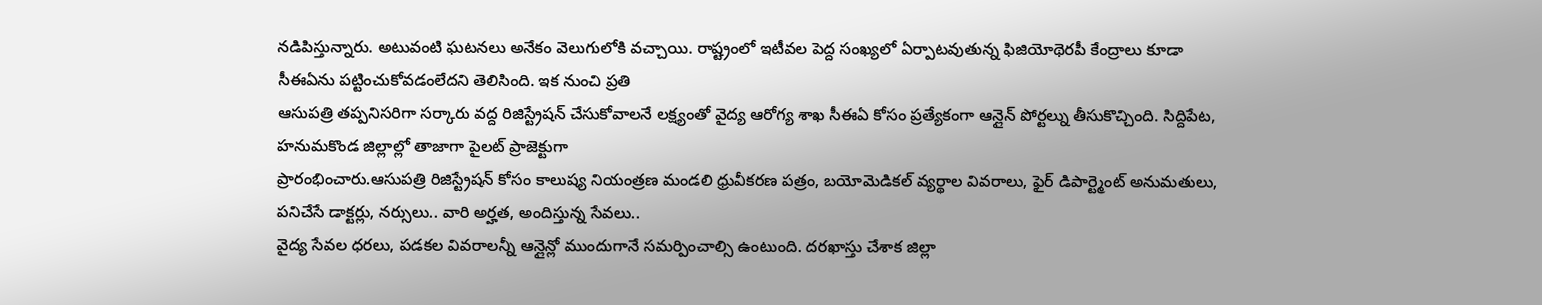నడిపిస్తున్నారు. అటువంటి ఘటనలు అనేకం వెలుగులోకి వచ్చాయి. రాష్ట్రంలో ఇటీవల పెద్ద సంఖ్యలో ఏర్పాటవుతున్న ఫిజియోథెరపీ కేంద్రాలు కూడా సీఈఏను పట్టించుకోవడంలేదని తెలిసింది. ఇక నుంచి ప్రతి
ఆసుపత్రి తప్పనిసరిగా సర్కారు వద్ద రిజిస్ట్రేషన్ చేసుకోవాలనే లక్ష్యంతో వైద్య ఆరోగ్య శాఖ సీఈఏ కోసం ప్రత్యేకంగా ఆన్లైన్ పోర్టల్ను తీసుకొచ్చింది. సిద్దిపేట, హనుమకొండ జిల్లాల్లో తాజాగా పైలట్ ప్రాజెక్టుగా
ప్రారంభించారు.ఆసుపత్రి రిజిస్ట్రేషన్ కోసం కాలుష్య నియంత్రణ మండలి ధ్రువీకరణ పత్రం, బయోమెడికల్ వ్యర్థాల వివరాలు, ఫైర్ డిపార్ట్మెంట్ అనుమతులు, పనిచేసే డాక్టర్లు, నర్సులు.. వారి అర్హత, అందిస్తున్న సేవలు..
వైద్య సేవల ధరలు, పడకల వివరాలన్నీ ఆన్లైన్లో ముందుగానే సమర్పించాల్సి ఉంటుంది. దరఖాస్తు చేశాక జిల్లా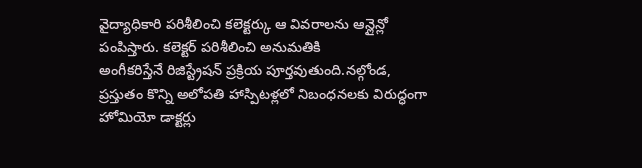వైద్యాధికారి పరిశీలించి కలెక్టర్కు ఆ వివరాలను ఆన్లైన్లో పంపిస్తారు. కలెక్టర్ పరిశీలించి అనుమతికి
అంగీకరిస్తేనే రిజిస్ట్రేషన్ ప్రక్రియ పూర్తవుతుంది.నల్గోండ, ప్రస్తుతం కొన్ని అలోపతి హాస్పిటళ్లలో నిబంధనలకు విరుద్ధంగా హోమియో డాక్టర్లు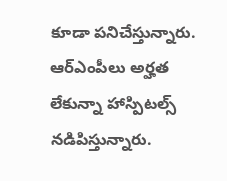కూడా పనిచేస్తున్నారు. ఆర్ఎంపీలు అర్హత లేకున్నా హాస్పిటల్స్
నడిపిస్తున్నారు.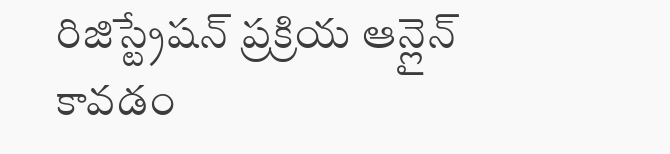రిజిస్ట్రేషన్ ప్రక్రియ ఆన్లైన్ కావడం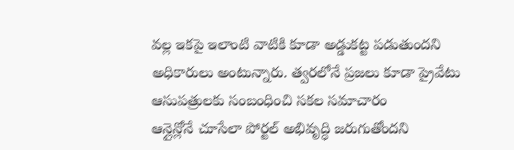వల్ల ఇకపై ఇలాంటి వాటికి కూడా అడ్డుకట్ట పడుతుందని అధికారులు అంటున్నారు. త్వరలోనే ప్రజలు కూడా ప్రైవేటు ఆసుపత్రులకు సంబంధించి సకల సమాచారం
ఆన్లైన్లోనే చూసేలా పోర్టల్ అభివృద్ధి జరుగుతోందని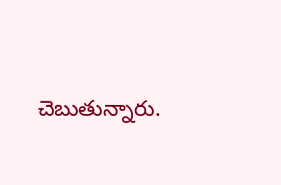చెబుతున్నారు.